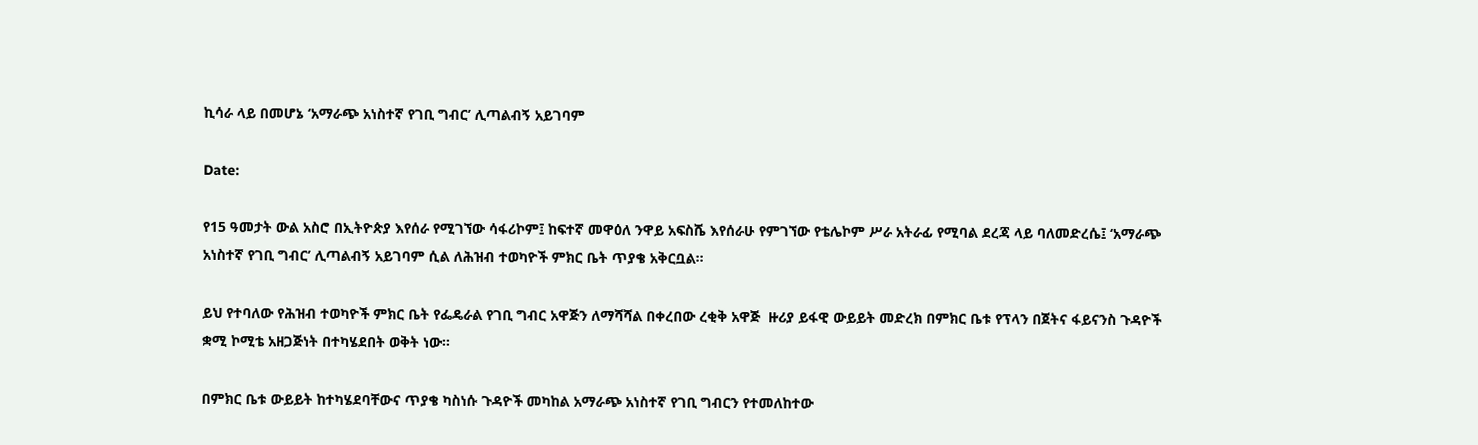ኪሳራ ላይ በመሆኔ ‘አማራጭ አነስተኛ የገቢ ግብር’ ሊጣልብኝ አይገባም

Date:

የ15 ዓመታት ውል አስሮ በኢትዮጵያ እየሰራ የሚገኘው ሳፋሪኮም፤ ከፍተኛ መዋዕለ ንዋይ አፍስሼ እየሰራሁ የምገኘው የቴሌኮም ሥራ አትራፊ የሚባል ደረጃ ላይ ባለመድረሴ፤ ‘አማራጭ አነስተኛ የገቢ ግብር’ ሊጣልብኝ አይገባም ሲል ለሕዝብ ተወካዮች ምክር ቤት ጥያቄ አቅርቧል፡፡

ይህ የተባለው የሕዝብ ተወካዮች ምክር ቤት የፌዴራል የገቢ ግብር አዋጅን ለማሻሻል በቀረበው ረቂቅ አዋጅ  ዙሪያ ይፋዊ ውይይት መድረክ በምክር ቤቱ የፕላን በጀትና ፋይናንስ ጉዳዮች ቋሚ ኮሚቴ አዘጋጅነት በተካሄደበት ወቅት ነው፡፡

በምክር ቤቱ ውይይት ከተካሄደባቸውና ጥያቄ ካስነሱ ጉዳዮች መካከል አማራጭ አነስተኛ የገቢ ግብርን የተመለከተው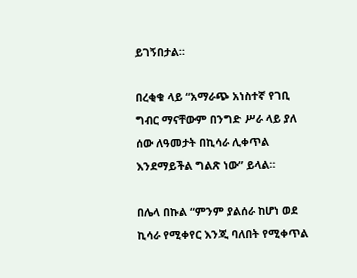ይገኝበታል።

በረቂቁ ላይ “አማራጭ አነስተኛ የገቢ ግብር ማናቸውም በንግድ ሥራ ላይ ያለ ሰው ለዓመታት በኪሳራ ሊቀጥል እንደማይችል ግልጽ ነው” ይላል።

በሌላ በኩል “ምንም ያልሰራ ከሆነ ወደ ኪሳራ የሚቀየር እንጂ ባለበት የሚቀጥል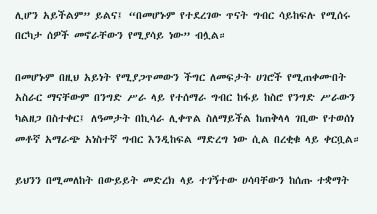ሊሆን አይችልም” ይልና፤ “በመሆኑም የተደረገው ጥናት ግብር ሳይከፍሉ የሚሰሩ በርካታ ሰዎች መኖራቸውን የሚያሳይ ነው” ብሏል።

በመሆኑም በዚህ አይነት የሚያጋጥመውን ችግር ለመፍታት ሀገሮች የሚጠቀሙበት አስራር ማናቸውም በንግድ ሥራ ላይ የተሰማራ ግብር ከፋይ ከስሮ የንግድ ሥራውን ካልዘጋ በስተቀር፤ ለዓመታት በኪሳራ ሊቀጥል ስለማይችል ከጠቅላላ ገቢው የተወሰነ መቶኛ አማራጭ አነስተኛ ግብር እንዲከፍል ማድረግ ነው ሲል በረቂቁ ላይ ቀርቧል።

ይህንን በሚመለከት በውይይት መድረክ ላይ ተገኝተው ሀሳባቸውን ከሰጡ ተቋማት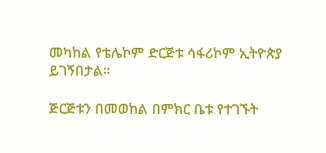መካከል የቴሌኮም ድርጅቱ ሳፋሪኮም ኢትዮጵያ ይገኝበታል።

ጅርጅቱን በመወከል በምክር ቤቱ የተገኙት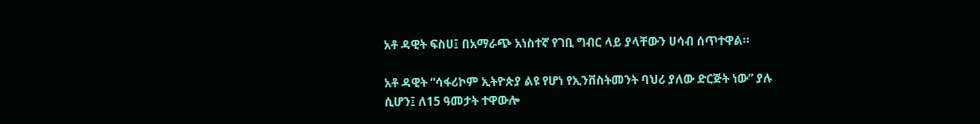አቶ ዳዊት ፍስሀ፤ በአማራጭ አነስተኛ የገቢ ግብር ላይ ያላቸውን ሀሳብ ሰጥተዋል።

አቶ ዳዊት “ሳፋሪኮም ኢትዮጵያ ልዩ የሆነ የኢንቨስትመንት ባህሪ ያለው ድርጅት ነው” ያሉ ሲሆን፤ ለ15 ዓመታት ተዋውሎ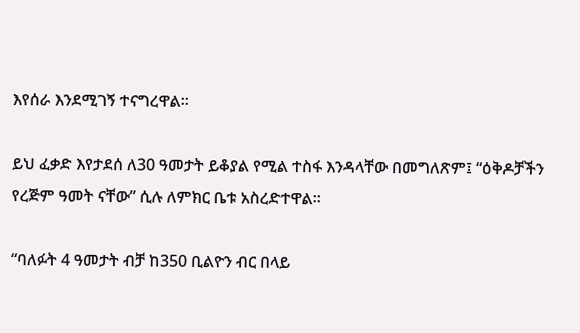እየሰራ እንደሚገኝ ተናግረዋል።

ይህ ፈቃድ እየታደሰ ለ30 ዓመታት ይቆያል የሚል ተስፋ እንዳላቸው በመግለጽም፤ “ዕቅዶቻችን የረጅም ዓመት ናቸው” ሲሉ ለምክር ቤቱ አስረድተዋል።

“ባለፉት 4 ዓመታት ብቻ ከ350 ቢልዮን ብር በላይ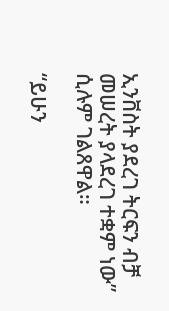ኢንቨስት ያደረገ ትርፍን ብቻ መሠረት ያላደረገ ተቋም ነው” ሲሉም ገልጸዋል።

“ይሁን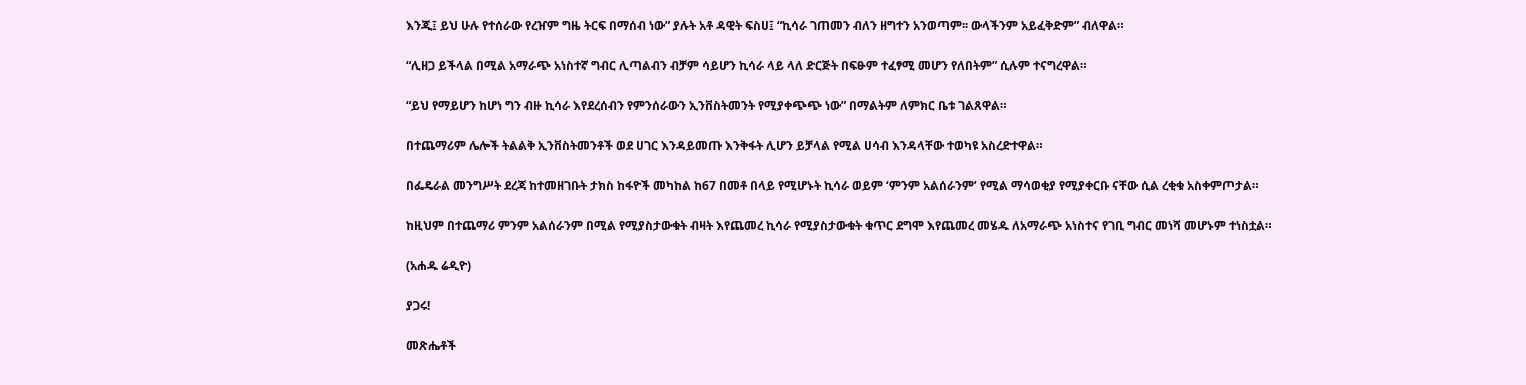እንጂ፤ ይህ ሁሉ የተሰራው የረዠም ግዜ ትርፍ በማሰብ ነው” ያሉት አቶ ዳዊት ፍስሀ፤ “ኪሳራ ገጠመን ብለን ዘግተን አንወጣም፡፡ ውላችንም አይፈቅድም” ብለዋል።

“ሊዘጋ ይችላል በሚል አማራጭ አነስተኛ ግብር ሊጣልብን ብቻም ሳይሆን ኪሳራ ላይ ላለ ድርጅት በፍፁም ተፈፃሚ መሆን የለበትም” ሲሉም ተናግረዋል።

“ይህ የማይሆን ከሆነ ግን ብዙ ኪሳራ እየደረሰብን የምንሰራውን ኢንቨስትመንት የሚያቀጭጭ ነው” በማልትም ለምክር ቤቱ ገልጸዋል።

በተጨማሪም ሌሎች ትልልቅ ኢንቨስትመንቶች ወደ ሀገር እንዳይመጡ እንቅፋት ሊሆን ይቻላል የሚል ሀሳብ እንዳላቸው ተወካዩ አስረድተዋል።

በፌዴራል መንግሥት ደረጃ ከተመዘገቡት ታክስ ከፋዮች መካከል ከ67 በመቶ በላይ የሚሆኑት ኪሳራ ወይም ‘ምንም አልሰራንም’ የሚል ማሳወቂያ የሚያቀርቡ ናቸው ሲል ረቂቁ አስቀምጦታል።

ከዚህም በተጨማሪ ምንም አልሰራንም በሚል የሚያስታውቁት ብዛት እየጨመረ ኪሳራ የሚያስታውቁት ቁጥር ደግሞ እየጨመረ መሄዱ ለአማራጭ አነስተና የገቢ ግብር መነሻ መሆኑም ተነስቷል።

(አሐዱ ሬዲዮ)

ያጋሩ!

መጽሔቶች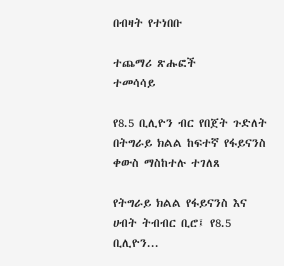በብዛት የተነበቡ

ተጨማሪ ጽሑፎች
ተመሳሳይ

የ8.5 ቢሊዮን ብር የበጀት ጉድለት በትግራይ ክልል ከፍተኛ የፋይናንስ ቀውስ ማስከተሉ ተገለጸ

የትግራይ ክልል የፋይናንስ እና ሀብት ትብብር ቢሮ፤ የ8.5 ቢሊዮን...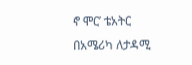ኖ ሞር’ ቴአትር በአሜሪካ ለታዳሚ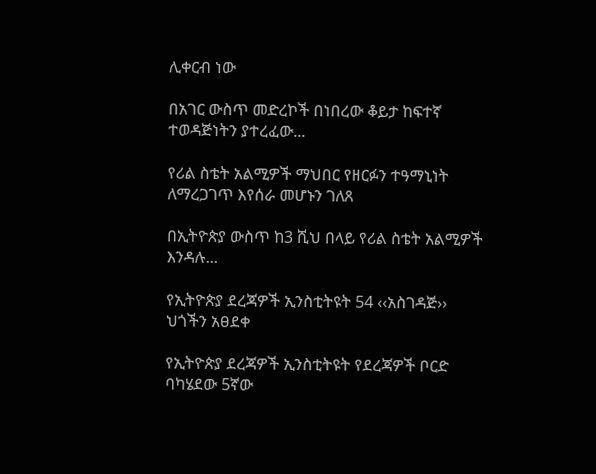ሊቀርብ ነው

በአገር ውስጥ መድረኮች በነበረው ቆይታ ከፍተኛ ተወዳጅነትን ያተረፈው...

የሪል ስቴት አልሚዎች ማህበር የዘርፉን ተዓማኒነት ለማረጋገጥ እየሰራ መሆኑን ገለጸ

በኢትዮጵያ ውስጥ ከ3 ሺህ በላይ የሪል ስቴት አልሚዎች እንዳሉ...

የኢትዮጵያ ደረጃዎች ኢንስቲትዩት 54 ‹‹አስገዳጅ›› ህጎችን አፀደቀ

የኢትዮጵያ ደረጃዎች ኢንስቲትዩት የደረጃዎች ቦርድ ባካሄደው 5ኛው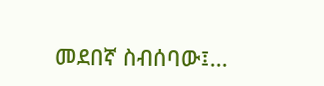መደበኛ ስብሰባው፤...